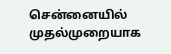சென்னையில் முதல்முறையாக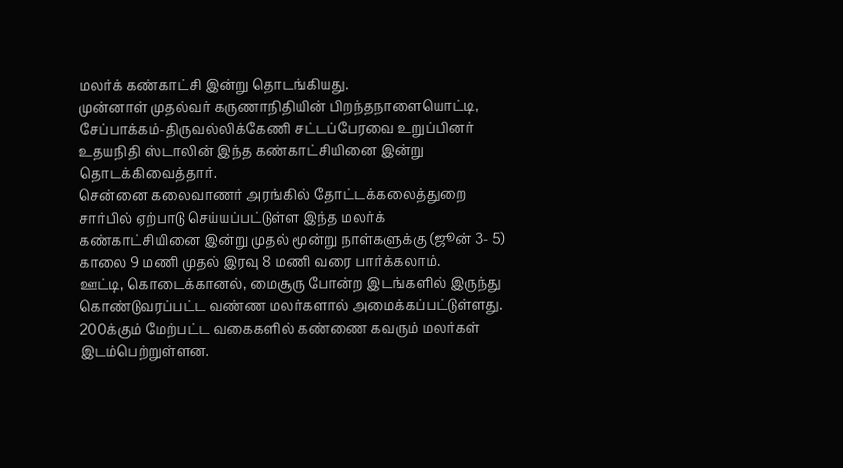மலர்க் கண்காட்சி இன்று தொடங்கியது.
முன்னாள் முதல்வர் கருணாநிதியின் பிறந்தநாளையொட்டி, சேப்பாக்கம்-திருவல்லிக்கேணி சட்டப்பேரவை உறுப்பினர் உதயநிதி ஸ்டாலின் இந்த கண்காட்சியினை இன்று தொடக்கிவைத்தார்.
சென்னை கலைவாணர் அரங்கில் தோட்டக்கலைத்துறை சார்பில் ஏற்பாடு செய்யப்பட்டுள்ள இந்த மலர்க் கண்காட்சியினை இன்று முதல் மூன்று நாள்களுக்கு (ஜூன் 3- 5) காலை 9 மணி முதல் இரவு 8 மணி வரை பார்க்கலாம்.
ஊட்டி, கொடைக்கானல், மைசூரு போன்ற இடங்களில் இருந்து கொண்டுவரப்பட்ட வண்ண மலர்களால் அமைக்கப்பட்டுள்ளது. 200க்கும் மேற்பட்ட வகைகளில் கண்ணை கவரும் மலர்கள் இடம்பெற்றுள்ளன.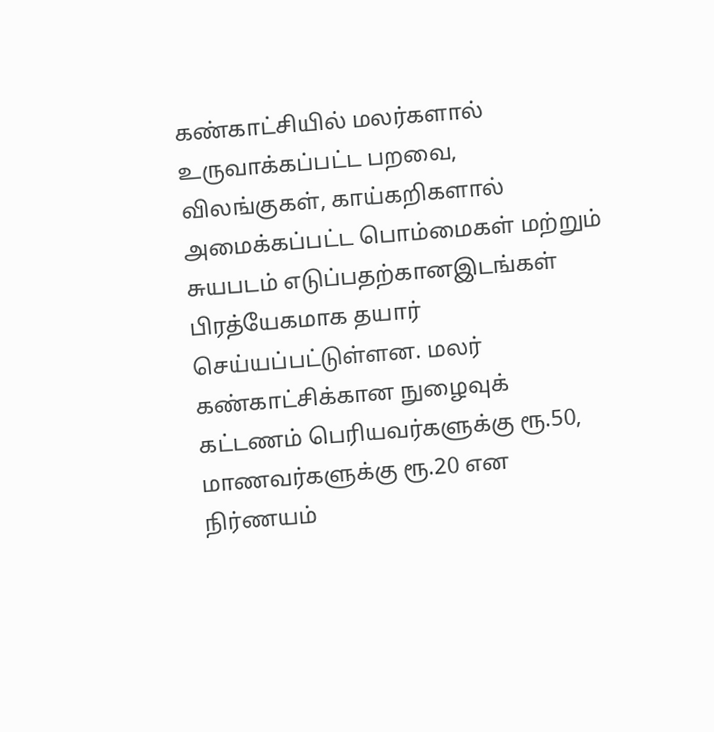கண்காட்சியில் மலர்களால் உருவாக்கப்பட்ட பறவை, விலங்குகள், காய்கறிகளால் அமைக்கப்பட்ட பொம்மைகள் மற்றும் சுயபடம் எடுப்பதற்கானஇடங்கள் பிரத்யேகமாக தயார் செய்யப்பட்டுள்ளன. மலர் கண்காட்சிக்கான நுழைவுக் கட்டணம் பெரியவர்களுக்கு ரூ.50, மாணவர்களுக்கு ரூ.20 என நிர்ணயம்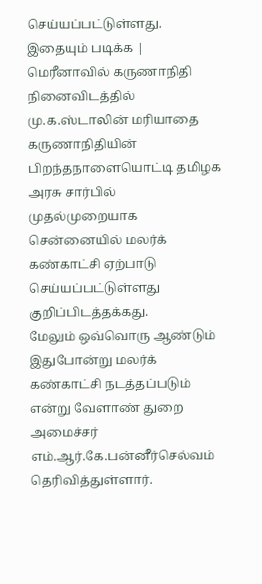செய்யப்பட்டுள்ளது.
இதையும் படிக்க | மெரீனாவில் கருணாநிதி நினைவிடத்தில் மு.க.ஸ்டாலின் மரியாதை
கருணாநிதியின் பிறந்தநாளையொட்டி தமிழக அரசு சார்பில் முதல்முறையாக சென்னையில் மலர்க் கண்காட்சி ஏற்பாடு செய்யப்பட்டுள்ளது குறிப்பிடத்தக்கது.
மேலும் ஒவ்வொரு ஆண்டும் இதுபோன்று மலர்க் கண்காட்சி நடத்தப்படும் என்று வேளாண் துறை அமைச்சர் எம்.ஆர்.கே.பன்னீர்செல்வம் தெரிவித்துள்ளார்.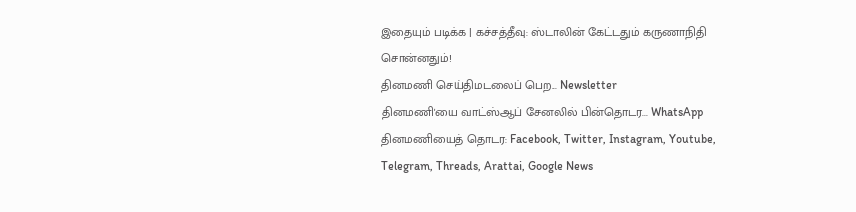இதையும் படிக்க | கச்சத்தீவு: ஸ்டாலின் கேட்டதும் கருணாநிதி சொன்னதும்!
தினமணி செய்திமடலைப் பெற... Newsletter
தினமணி'யை வாட்ஸ்ஆப் சேனலில் பின்தொடர... WhatsApp
தினமணியைத் தொடர: Facebook, Twitter, Instagram, Youtube, Telegram, Threads, Arattai, Google News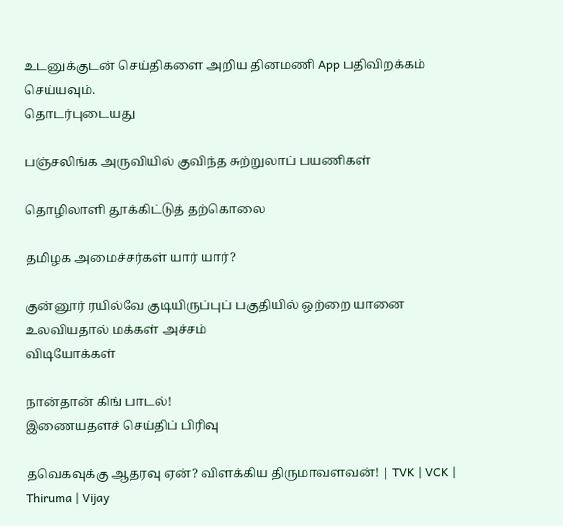உடனுக்குடன் செய்திகளை அறிய தினமணி App பதிவிறக்கம் செய்யவும்.
தொடர்புடையது

பஞ்சலிங்க அருவியில் குவிந்த சுற்றுலாப் பயணிகள்

தொழிலாளி தூக்கிட்டுத் தற்கொலை

தமிழக அமைச்சர்கள் யார் யார்?

குன்னூர் ரயில்வே குடியிருப்புப் பகுதியில் ஒற்றை யானை உலவியதால் மக்கள் அச்சம்
விடியோக்கள்

நான்தான் கிங் பாடல்!
இணையதளச் செய்திப் பிரிவு

தவெகவுக்கு ஆதரவு ஏன்? விளக்கிய திருமாவளவன்! | TVK | VCK | Thiruma | Vijay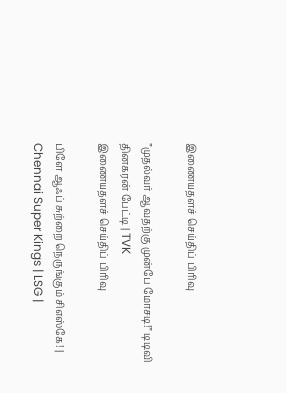இணையதளச் செய்திப் பிரிவு

”முதல்வர் ஆவதற்கு முன்பே மோசடி!” டிடிவி தினகரன் பேட்டி | TVK
இணையதளச் செய்திப் பிரிவு

பிளே ஆஃப் சுற்றை நெருங்கும் சிஎஸ்கே! | Chennai Super Kings | LSG |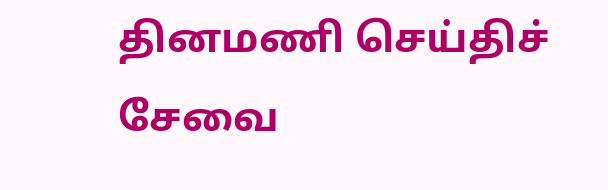தினமணி செய்திச் சேவை